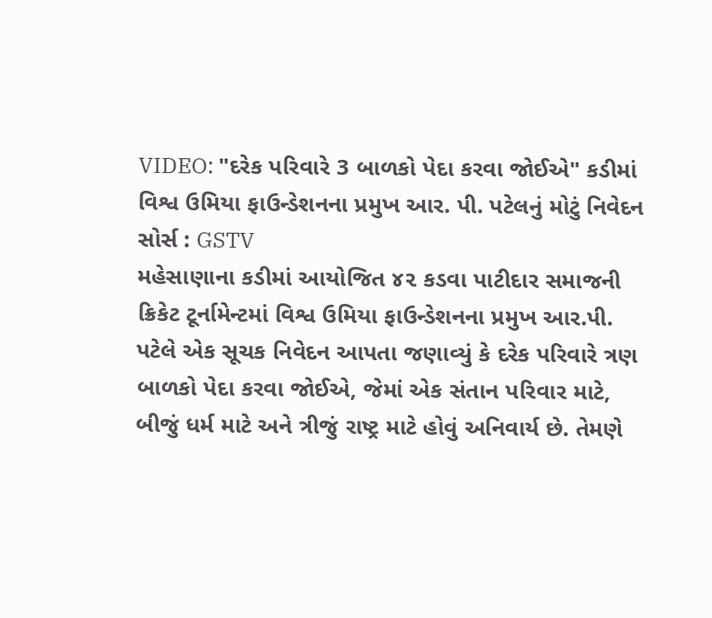VIDEO: "દરેક પરિવારે 3 બાળકો પેદા કરવા જોઈએ" કડીમાં વિશ્વ ઉમિયા ફાઉન્ડેશનના પ્રમુખ આર. પી. પટેલનું મોટું નિવેદન
સોર્સ : GSTV
મહેસાણાના કડીમાં આયોજિત ૪૨ કડવા પાટીદાર સમાજની ક્રિકેટ ટૂર્નામેન્ટમાં વિશ્વ ઉમિયા ફાઉન્ડેશનના પ્રમુખ આર.પી. પટેલે એક સૂચક નિવેદન આપતા જણાવ્યું કે દરેક પરિવારે ત્રણ બાળકો પેદા કરવા જોઈએ, જેમાં એક સંતાન પરિવાર માટે, બીજું ધર્મ માટે અને ત્રીજું રાષ્ટ્ર માટે હોવું અનિવાર્ય છે. તેમણે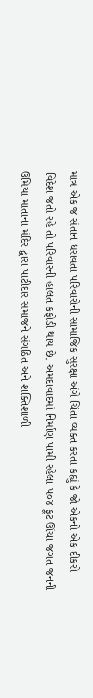માત્ર એક જ સંતાન ધરાવતા પરિવારોની સામાજિક સુરક્ષા અંગે ચિંતા વ્યક્ત કરતા કહ્યું કે જો એકનો એક દીકરો વિદેશ જતો રહે તો પરિવારની હાલત કફોડી થાય છે. અમદાવાદમાં નિર્માણ પામી રહેલા ૫૦૪ ફૂટ ઊંચા જગત જનની ઉમિયા માતાના મંદિર દ્વારા પાટીદાર સમાજને સંગઠિત અને શક્તિશાળી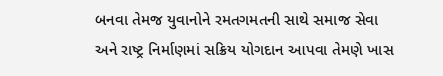બનવા તેમજ યુવાનોને રમતગમતની સાથે સમાજ સેવા અને રાષ્ટ્ર નિર્માણમાં સક્રિય યોગદાન આપવા તેમણે ખાસ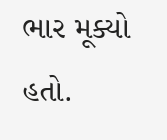ભાર મૂક્યો હતો.